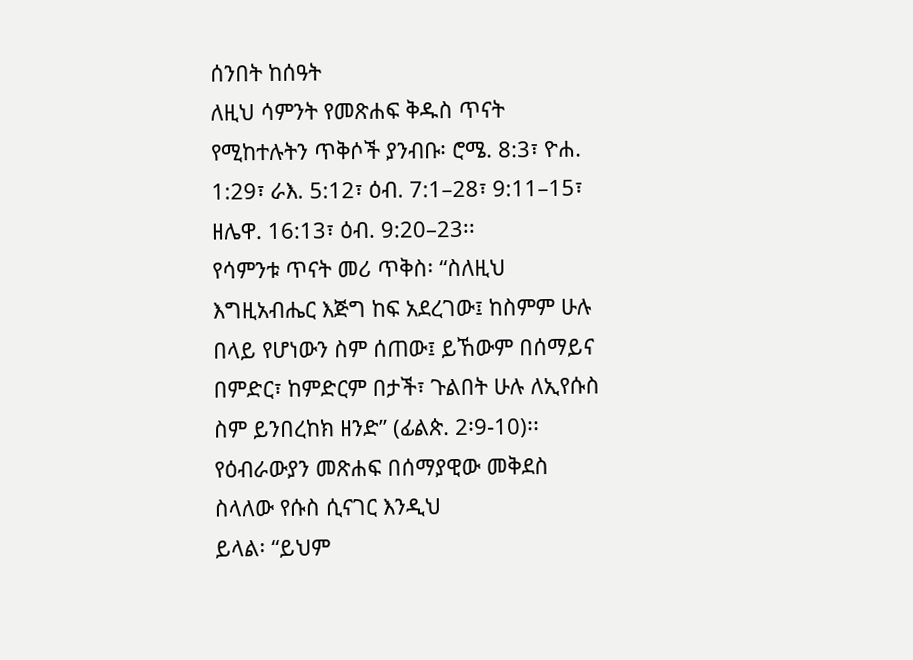ሰንበት ከሰዓት
ለዚህ ሳምንት የመጽሐፍ ቅዱስ ጥናት የሚከተሉትን ጥቅሶች ያንብቡ፡ ሮሜ. 8:3፣ ዮሐ. 1:29፣ ራእ. 5:12፣ ዕብ. 7:1–28፣ 9:11–15፣ ዘሌዋ. 16:13፣ ዕብ. 9:20–23፡፡
የሳምንቱ ጥናት መሪ ጥቅስ፡ “ስለዚህ እግዚአብሔር እጅግ ከፍ አደረገው፤ ከስምም ሁሉ በላይ የሆነውን ስም ሰጠው፤ ይኸውም በሰማይና በምድር፣ ከምድርም በታች፣ ጉልበት ሁሉ ለኢየሱስ ስም ይንበረከክ ዘንድ” (ፊልጵ. 2፡9-10)፡፡
የዕብራውያን መጽሐፍ በሰማያዊው መቅደስ ስላለው የሱስ ሲናገር እንዲህ
ይላል፡ “ይህም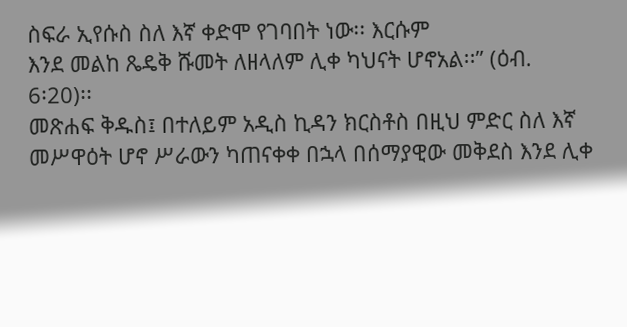ስፍራ ኢየሱስ ስለ እኛ ቀድሞ የገባበት ነው፡፡ እርሱም
እንደ መልከ ጼዴቅ ሹመት ለዘላለም ሊቀ ካህናት ሆኖአል፡፡” (ዕብ.
6፡20)፡፡
መጽሐፍ ቅዱስ፤ በተለይም አዲስ ኪዳን ክርስቶስ በዚህ ምድር ስለ እኛ
መሥዋዕት ሆኖ ሥራውን ካጠናቀቀ በኋላ በሰማያዊው መቅደስ እንደ ሊቀ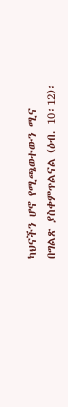ካህናችን ሆኖ የሚጫወተውን ሚና በግልጽ ያስቀምጥልናል (ዕብ. 10፡12)፡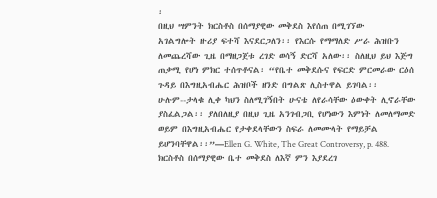፡
በዚህ ሣምንት ክርስቶስ በሰማያዊው መቅደስ እየሰጠ በሚገኘው
አገልግሎት ዙሪያ ፍተሻ እናደርጋለን፡፡ የእርሱ የማማለድ ሥራ ሕዝቡን
ለመጨረሻው ጊዜ በማዘጋጀቱ ረገድ ወሳኝ ድርሻ አለው፡፡ ስለዚህ ይህ እጅግ
ጠቃሚ የሆነ ምክር ተሰጥቶናል፡ “የቤተ መቅደሱና የፍርድ ምርመራው ርዕሰ
ጉዳይ በእግዚአብሔር ሕዝቦች ዘንድ በግልጽ ሊስተዋል ይገባል፡፡
ሁሉም--ታላቁ ሊቀ ካህን ስለሚገኝበት ሁናቴ ለየራሳቸው ዕውቀት ሊኖራቸው
ያስፈልጋል፡፡ ያለበለዚያ በዚህ ጊዜ አንገብጋቢ የሆነውን እምነት ለመለማመድ
ወይም በእግዚአብሔር የታቀደላቸውን ስፍራ ለመሙላት የማይቻል
ይሆንባቸዋል፡፡”—Ellen G. White, The Great Controversy, p. 488.
ክርስቶስ በሰማያዊው ቤተ መቅደስ ለእኛ ምን እያደረገ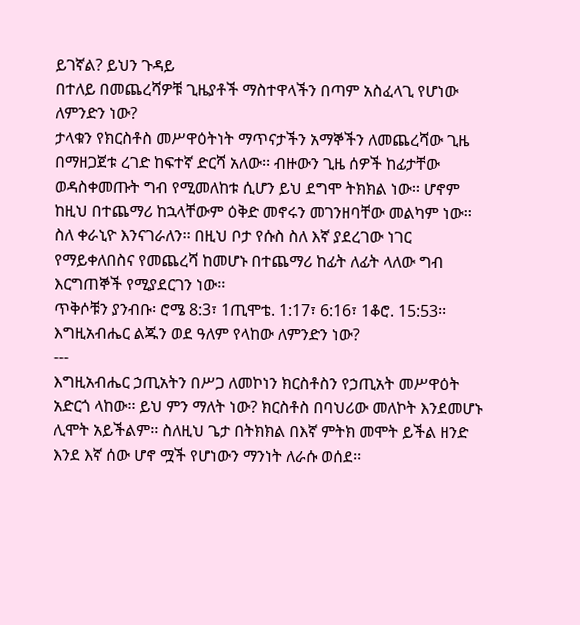ይገኛል? ይህን ጉዳይ
በተለይ በመጨረሻዎቹ ጊዜያቶች ማስተዋላችን በጣም አስፈላጊ የሆነው
ለምንድን ነው?
ታላቁን የክርስቶስ መሥዋዕትነት ማጥናታችን አማኞችን ለመጨረሻው ጊዜ
በማዘጋጀቱ ረገድ ከፍተኛ ድርሻ አለው፡፡ ብዙውን ጊዜ ሰዎች ከፊታቸው
ወዳስቀመጡት ግብ የሚመለከቱ ሲሆን ይህ ደግሞ ትክክል ነው፡፡ ሆኖም
ከዚህ በተጨማሪ ከኋላቸውም ዕቅድ መኖሩን መገንዘባቸው መልካም ነው፡፡
ስለ ቀራኒዮ እንናገራለን፡፡ በዚህ ቦታ የሱስ ስለ እኛ ያደረገው ነገር
የማይቀለበስና የመጨረሻ ከመሆኑ በተጨማሪ ከፊት ለፊት ላለው ግብ
እርግጠኞች የሚያደርገን ነው፡፡
ጥቅሶቹን ያንብቡ፡ ሮሜ 8:3፣ 1ጢሞቴ. 1:17፣ 6:16፣ 1ቆሮ. 15:53፡፡
እግዚአብሔር ልጁን ወደ ዓለም የላከው ለምንድን ነው?
---
እግዚአብሔር ኃጢአትን በሥጋ ለመኮነን ክርስቶስን የኃጢአት መሥዋዕት
አድርጎ ላከው፡፡ ይህ ምን ማለት ነው? ክርስቶስ በባህሪው መለኮት እንደመሆኑ
ሊሞት አይችልም፡፡ ስለዚህ ጌታ በትክክል በእኛ ምትክ መሞት ይችል ዘንድ
እንደ እኛ ሰው ሆኖ ሟች የሆነውን ማንነት ለራሱ ወሰደ፡፡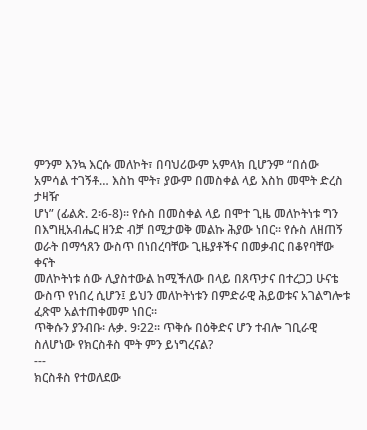ምንም እንኳ እርሱ መለኮት፣ በባህሪውም አምላክ ቢሆንም “በሰው
አምሳል ተገኝቶ… እስከ ሞት፣ ያውም በመስቀል ላይ እስከ መሞት ድረስ ታዛዥ
ሆነ” (ፊልጵ. 2፡6-8)፡፡ የሱስ በመስቀል ላይ በሞተ ጊዜ መለኮትነቱ ግን
በእግዚአብሔር ዘንድ ብቻ በሚታወቅ መልኩ ሕያው ነበር፡፡ የሱስ ለዘጠኝ
ወራት በማኅጸን ውስጥ በነበረባቸው ጊዜያቶችና በመቃብር በቆየባቸው ቀናት
መለኮትነቱ ሰው ሊያስተውል ከሚችለው በላይ በጸጥታና በተረጋጋ ሁናቴ
ውስጥ የነበረ ሲሆን፤ ይህን መለኮትነቱን በምድራዊ ሕይወቱና አገልግሎቱ
ፈጽሞ አልተጠቀመም ነበር፡፡
ጥቅሱን ያንብቡ፡ ሉቃ. 9፡22፡፡ ጥቅሱ በዕቅድና ሆን ተብሎ ገቢራዊ
ስለሆነው የክርስቶስ ሞት ምን ይነግረናል?
---
ክርስቶስ የተወለደው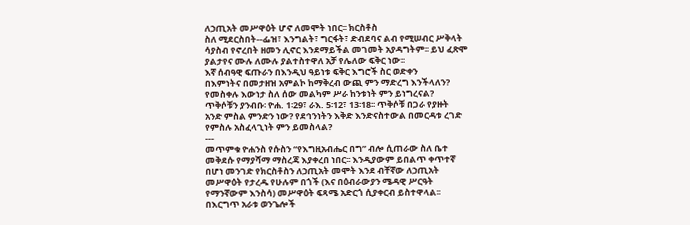ለኃጢአት መሥዋዕት ሆኖ ለመሞት ነበር፡፡ ክርስቶስ
ስለ ሚደርስበት--ፌዝ፣ እንግልት፣ ግርፋት፣ ድብደባና ልብ የሚሠብር ሥቅላት
ሳያስብ የኖረበት ዘመን ሊኖር እንደማይችል መገመት አያዳግትም፡፡ ይህ ፈጽሞ
ያልታየና ሙሉ ለሙሉ ያልተስተዋለ አቻ የሌለው ፍቅር ነው፡፡
እኛ ሰብዓዊ ፍጡራን በእንዲህ ዓይነቱ ፍቅር እግሮች ስር ወድቀን
በእምነትና በመታዘዝ አምልኮ ከማቅረብ ውጪ ምን ማድረግ እንችላለን?
የመስቀሉ እውነታ ስለ ሰው መልካም ሥራ ከንቱነት ምን ይነግረናል?
ጥቅሶቹን ያንብቡ፡ ዮሐ. 1፡29፣ ራእ. 5፡12፣ 13፡18፡፡ ጥቅሶቹ በጋራ የያዙት
አንድ ምስል ምንድን ነው? የደኅንነትን እቅድ እንድናስተውል በመርዳቱ ረገድ
የምስሉ አስፈላጊነት ምን ይመስላል?
---
መጥምቁ ዮሐንስ የሱስን “የእግዚአብሔር በግ” ብሎ ሲጠራው ስለ ቤተ
መቅደሱ የማያሻማ ማስረጃ እያቀረበ ነበር፡፡ እንዲያውም ይበልጥ ቀጥተኛ
በሆነ መንገድ የክርስቶስን ለኃጢአት መሞት እንደ ብቸኛው ለኃጢአት
መሥዋዕት የታረዱ የሁሉም በጎች (እና በዕብራውያን ሜዳዊ ሥርዓት
የማንኛውም እንስሳ) መሥዋዕት ፍጻሜ አድርጎ ሲያቀርብ ይስተዋላል፡፡
በእርግጥ አራቱ ወንጌሎች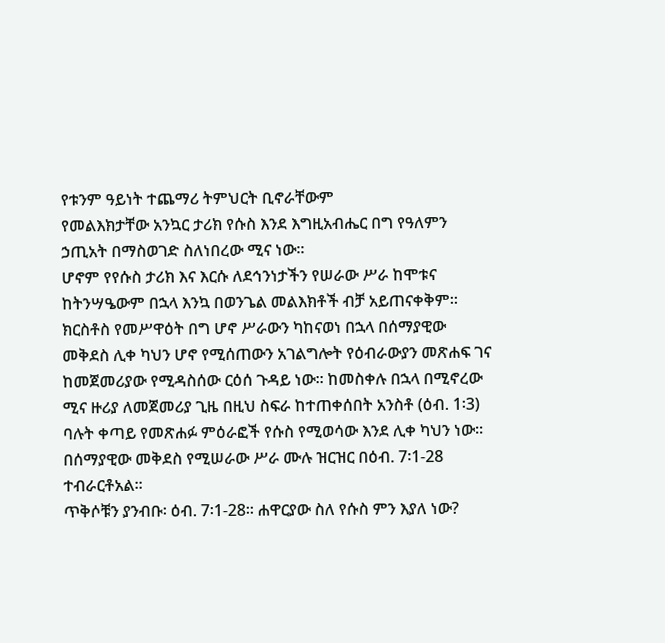የቱንም ዓይነት ተጨማሪ ትምህርት ቢኖራቸውም
የመልእክታቸው አንኳር ታሪክ የሱስ እንደ እግዚአብሔር በግ የዓለምን
ኃጢአት በማስወገድ ስለነበረው ሚና ነው፡፡
ሆኖም የየሱስ ታሪክ እና እርሱ ለደኅንነታችን የሠራው ሥራ ከሞቱና
ከትንሣዔውም በኋላ እንኳ በወንጌል መልእክቶች ብቻ አይጠናቀቅም፡፡
ክርስቶስ የመሥዋዕት በግ ሆኖ ሥራውን ካከናወነ በኋላ በሰማያዊው
መቅደስ ሊቀ ካህን ሆኖ የሚሰጠውን አገልግሎት የዕብራውያን መጽሐፍ ገና
ከመጀመሪያው የሚዳስሰው ርዕሰ ጉዳይ ነው፡፡ ከመስቀሉ በኋላ በሚኖረው
ሚና ዙሪያ ለመጀመሪያ ጊዜ በዚህ ስፍራ ከተጠቀሰበት አንስቶ (ዕብ. 1፡3)
ባሉት ቀጣይ የመጽሐፉ ምዕራፎች የሱስ የሚወሳው እንደ ሊቀ ካህን ነው፡፡
በሰማያዊው መቅደስ የሚሠራው ሥራ ሙሉ ዝርዝር በዕብ. 7፡1-28
ተብራርቶአል፡፡
ጥቅሶቹን ያንብቡ፡ ዕብ. 7፡1-28፡፡ ሐዋርያው ስለ የሱስ ምን እያለ ነው?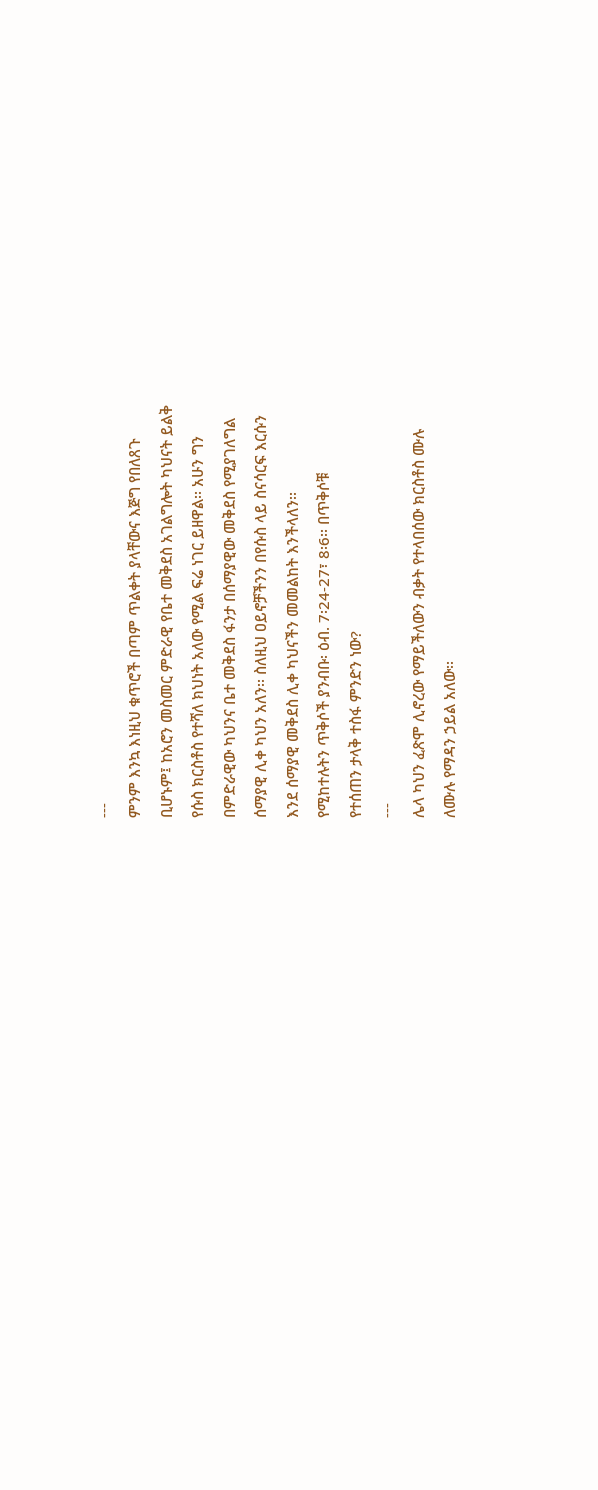---
ምንም እንኳ እነዚህ ቁጥሮች በጣም ጥልቀት ያላቸውና እጅግ የበለጸጉ
ቢሆኑም፤ ከአሮን መስመር ምድራዊ የቤተ መቅደስ አገልግሎት ካህናት ይልቅ
የሱስ ክርስቶስ የተሻለ ክህነት አለው የሚል ፍሬ ነገር ይዘዋል፡፡ አሁን ግን
በምድራዊው ካህንና ቤተ መቅደስ ፋንታ በሰማያዊው መቅደስ የሚያገለግል
ሰማያዊ ሊቀ ካህን አለን፡፡ ስለዚህ ዐይኖቻችንን በየሱስ ላይ ስናሳርፍ እርሱን
እንደ ሰማያዊ መቅደስ ሊቀ ካህናችን መመልከት እንችላለን፡፡
የሚከተሉትን ጥቅሶች ያንብቡ፡ ዕብ. 7፡24-27፣ 8፡6፡፡ በጥቅሶቹ
የተሰጠን ታላቅ ተስፋ ምንድን ነው?
---
ሌላ ካህን ፈጽሞ ሊኖረው የማይችለውን ብቃት የተላበሰው ክርስቶስ ሙሉ
ለሙሉ የማዳን ኃይል አለው፡፡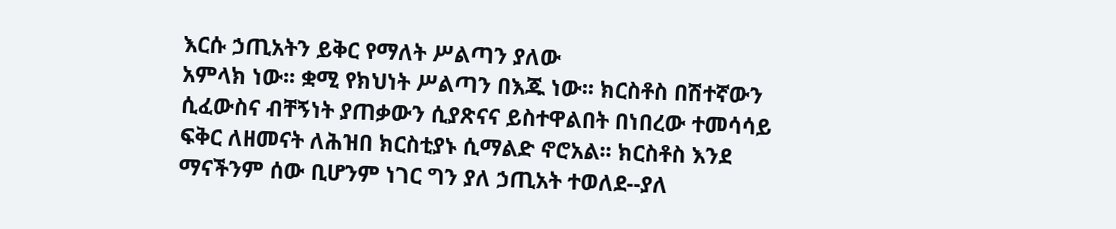እርሱ ኃጢአትን ይቅር የማለት ሥልጣን ያለው
አምላክ ነው፡፡ ቋሚ የክህነት ሥልጣን በእጁ ነው፡፡ ክርስቶስ በሽተኛውን
ሲፈውስና ብቸኝነት ያጠቃውን ሲያጽናና ይስተዋልበት በነበረው ተመሳሳይ
ፍቅር ለዘመናት ለሕዝበ ክርስቲያኑ ሲማልድ ኖሮአል፡፡ ክርስቶስ እንደ
ማናችንም ሰው ቢሆንም ነገር ግን ያለ ኃጢአት ተወለደ--ያለ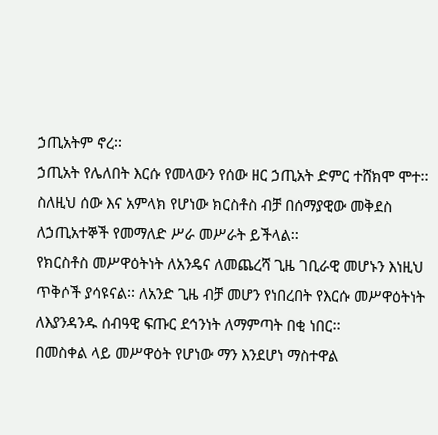ኃጢአትም ኖረ፡፡
ኃጢአት የሌለበት እርሱ የመላውን የሰው ዘር ኃጢአት ድምር ተሸክሞ ሞተ፡፡
ስለዚህ ሰው እና አምላክ የሆነው ክርስቶስ ብቻ በሰማያዊው መቅደስ
ለኃጢአተኞች የመማለድ ሥራ መሥራት ይችላል፡፡
የክርስቶስ መሥዋዕትነት ለአንዴና ለመጨረሻ ጊዜ ገቢራዊ መሆኑን እነዚህ
ጥቅሶች ያሳዩናል፡፡ ለአንድ ጊዜ ብቻ መሆን የነበረበት የእርሱ መሥዋዕትነት
ለእያንዳንዱ ሰብዓዊ ፍጡር ደኅንነት ለማምጣት በቂ ነበር፡፡
በመስቀል ላይ መሥዋዕት የሆነው ማን እንደሆነ ማስተዋል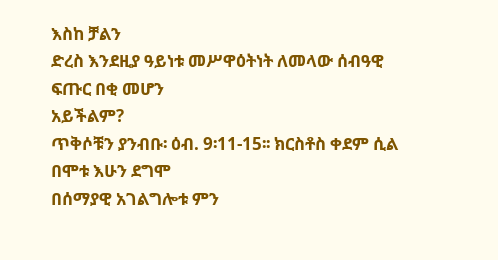እስከ ቻልን
ድረስ እንደዚያ ዓይነቱ መሥዋዕትነት ለመላው ሰብዓዊ ፍጡር በቂ መሆን
አይችልም?
ጥቅሶቹን ያንብቡ፡ ዕብ. 9፡11-15፡፡ ክርስቶስ ቀደም ሲል በሞቱ እሁን ደግሞ
በሰማያዊ አገልግሎቱ ምን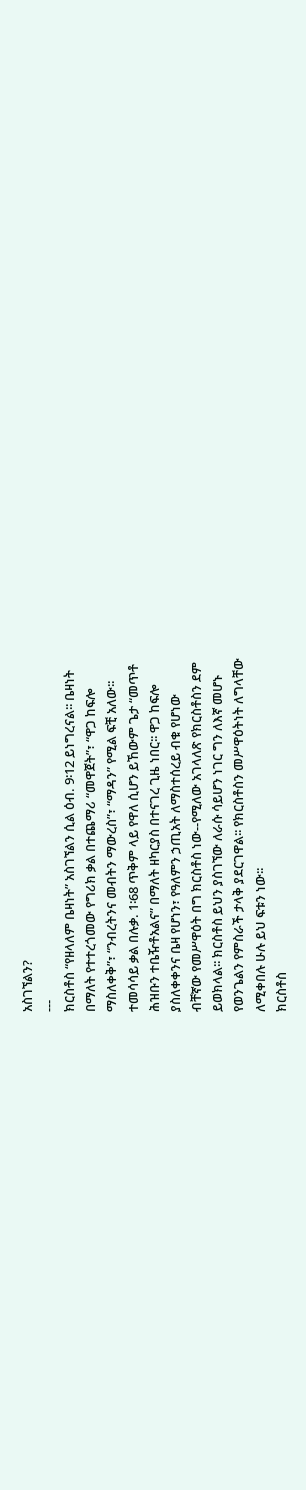አስገኘልን?
---
ክርስቶስ “የዘላለም ቤዛነት” አስገኘልን ሲል ዕብ. 9፡12 ይነግረናል፡፡ ቤዛነት
በማለት የተተረጎመው የግሪክ ቃል በተጨማሪ “መዋጀት”፣ “ዋጋ ከፍሎ
ማስለቀቅ”፣ “ንብረትንና መብትን ማውረስ”፣ “ማዳን” የሚል ፍቺ አለው፡፡
ተመሳሳይ ቃል በሉቃ. 1፡68 ጥቅም ላይ የዋለ ሲሆን ይኸውም ጌታ “መጥቶ
ሕዝቡን ተቤዥቶአልና” በማለት ዘካርያስ በተናገረ ጊዜ ነበር፡፡ ዋጋ ከፍሎ
ያስለቀቀንና ቤዛ የሆነን፣ የዓለምን ኃጢአት ለማስተሰረይ ብቁ የሆነው
ብቸኛው የመሥዋዕት በግ ክርስቶስ ነው--የሚለው አገላለጽ የክርስቶስን ደም
ይወክላል፡፡ ክርስቶስ ይህን ያስገኘው ለራሱ ሳይሆን ነገር ግን ለእኛ መሆኑ
የወንጌልን የምስራች ታላቅ ያደርገዋል፡፡ የክርስቶስን መሥዋዕትነት ለግላቸው
ለሚቀበሉ ሁሉ ይህ ፍቱን ነው፡፡
ክርስቶስ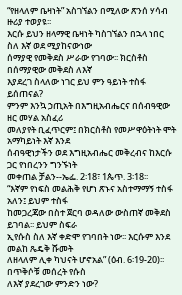“የዘላለም ቤዛነት” አስገኘልን በሚለው ጽንሰ ሃሳብ ዙሪያ ተወያዩ፡፡
እርሱ ይህን ዘላማዊ ቤዛነት ካስገኘልን በኋላ ነበር ስለ እኛ ወደ ሚያከናውነው
ሰማያዊ የመቅደስ ሥራው የገባው፡፡ ክርስቶስ በሰማያዊው መቅደስ ለእኛ
እያደረገ ስላለው ነገር ይህ ምን ዓይነት ተስፋ ይሰጠናል?
ምንም እንኳ ኃጢአት በእግዚአብሔርና በሰብዓዊው ዘር መሃል አስፈሪ
መለያየት ቢፈጥርም፤ በክርስቶስ የመሥዋዕትነት ሞት አማካይነት እኛ እንደ
ሰብዓዊነታችን ወደ እግዚአብሔር መቅረብና ከእርሱ ጋር የነበረንን ግንኙነት
መቀጠል ቻልን--ኤፌ. 2፡18፣ 1ጴጥ. 3፡18፡፡
“እኛም የነፍስ መልሕቅ የሆነ ጽኑና አስተማማኝ ተስፋ አለን፤ ይህም ተስፋ
ከመጋረጃው በስተ ጀርባ ወዳለው ውስጠኛ መቅደስ ይገባል፡፡ ይህም ስፍራ
ኢየሱስ ስለ እኛ ቀድሞ የገባበት ነው፡፡ እርሱም እንደ መልከ ጼዴቅ ሹመት
ለዘላለም ሊቀ ካህናት ሆኖአል” (ዕብ. 6፡19-20)፡፡ በጥቅሶቹ መሰረት የሱስ
ለእኛ ያደረገው ምንድን ነው?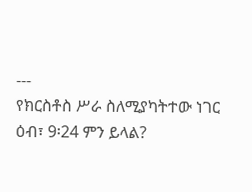---
የክርስቶስ ሥራ ስለሚያካትተው ነገር ዕብ፣ 9፡24 ምን ይላል?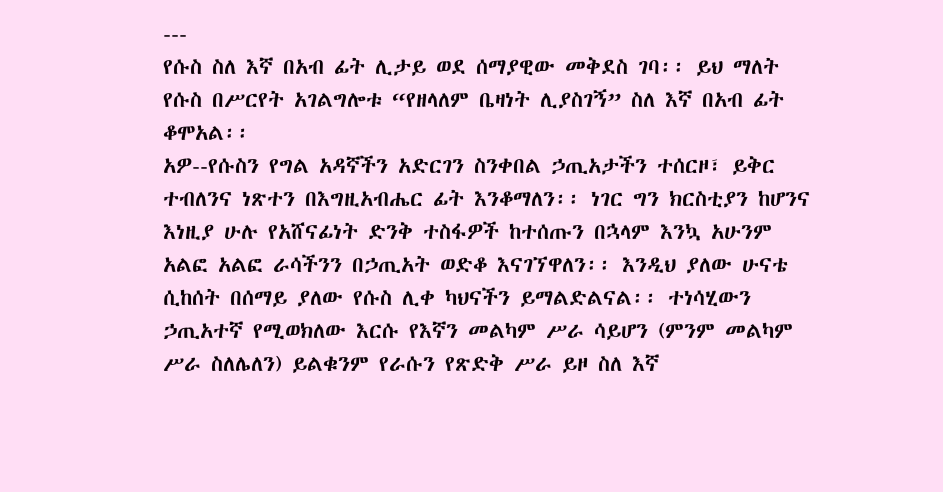---
የሱስ ስለ እኛ በአብ ፊት ሊታይ ወደ ሰማያዊው መቅደስ ገባ፡፡ ይህ ማለት
የሱስ በሥርየት አገልግሎቱ “የዘላለም ቤዛነት ሊያስገኝ” ስለ እኛ በአብ ፊት
ቆሞአል፡፡
አዎ--የሱስን የግል አዳኛችን አድርገን ስንቀበል ኃጢአታችን ተሰርዞ፣ ይቅር
ተብለንና ነጽተን በእግዚአብሔር ፊት እንቆማለን፡፡ ነገር ግን ክርስቲያን ከሆንና
እነዚያ ሁሉ የአሸናፊነት ድንቅ ተስፋዎች ከተሰጡን በኋላም እንኳ አሁንም
አልፎ አልፎ ራሳችንን በኃጢአት ወድቆ እናገኘዋለን፡፡ እንዲህ ያለው ሁናቴ
ሲከሰት በሰማይ ያለው የሱስ ሊቀ ካህናችን ይማልድልናል፡፡ ተነሳሂውን
ኃጢአተኛ የሚወክለው እርሱ የእኛን መልካም ሥራ ሳይሆን (ምንም መልካም
ሥራ ስለሌለን) ይልቁንም የራሱን የጽድቅ ሥራ ይዞ ስለ እኛ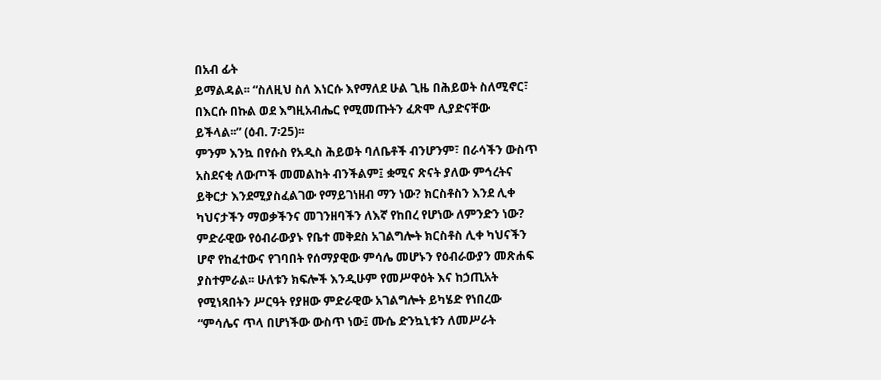በአብ ፊት
ይማልዳል፡፡ “ስለዚህ ስለ እነርሱ እየማለደ ሁል ጊዜ በሕይወት ስለሚኖር፣
በእርሱ በኩል ወደ እግዚአብሔር የሚመጡትን ፈጽሞ ሊያድናቸው
ይችላል፡፡” (ዕብ. 7፡25)፡፡
ምንም እንኳ በየሱስ የአዲስ ሕይወት ባለቤቶች ብንሆንም፣ በራሳችን ውስጥ
አስደናቂ ለውጦች መመልከት ብንችልም፤ ቋሚና ጽናት ያለው ምኅረትና
ይቅርታ እንደሚያስፈልገው የማይገነዘብ ማን ነው? ክርስቶስን እንደ ሊቀ
ካህናታችን ማወቃችንና መገንዘባችን ለእኛ የከበረ የሆነው ለምንድን ነው?
ምድራዊው የዕብራውያኑ የቤተ መቅደስ አገልግሎት ክርስቶስ ሊቀ ካህናችን
ሆኖ የከፈተውና የገባበት የሰማያዊው ምሳሌ መሆኑን የዕብራውያን መጽሐፍ
ያስተምራል፡፡ ሁለቱን ክፍሎች እንዲሁም የመሥዋዕት እና ከኃጢአት
የሚነጻበትን ሥርዓት የያዘው ምድራዊው አገልግሎት ይካሄድ የነበረው
“ምሳሌና ጥላ በሆነችው ውስጥ ነው፤ ሙሴ ድንኳኒቱን ለመሥራት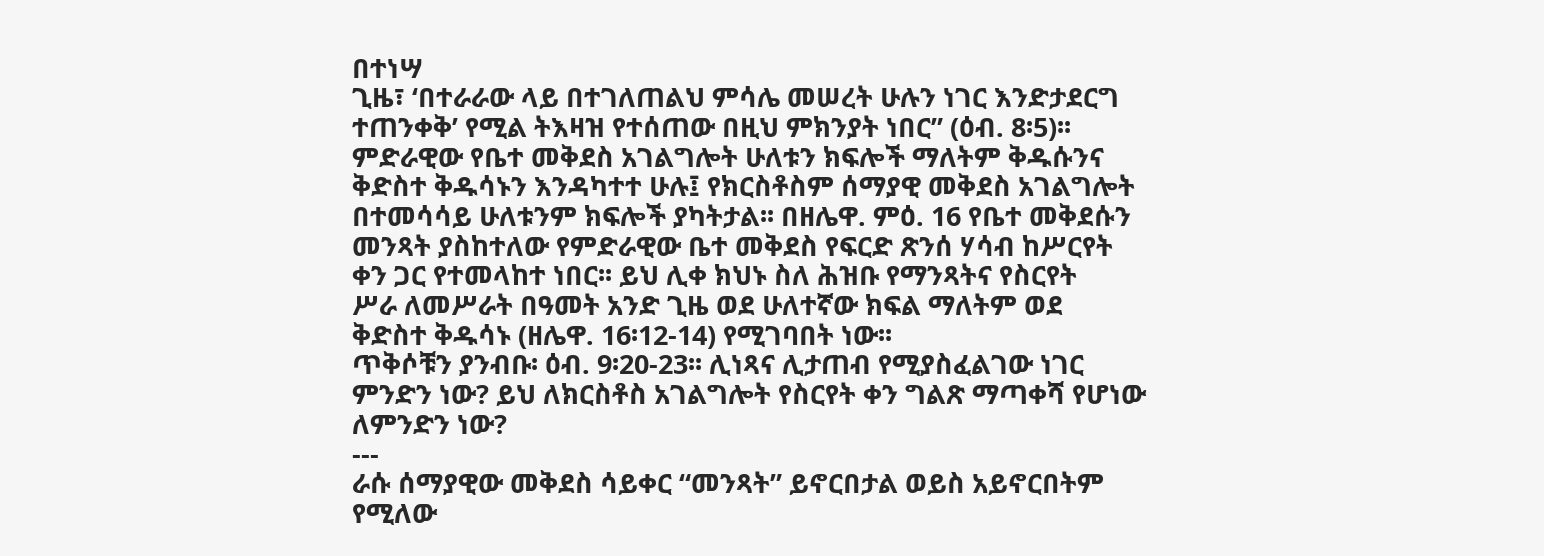በተነሣ
ጊዜ፣ ‘በተራራው ላይ በተገለጠልህ ምሳሌ መሠረት ሁሉን ነገር እንድታደርግ
ተጠንቀቅ’ የሚል ትእዛዝ የተሰጠው በዚህ ምክንያት ነበር” (ዕብ. 8፡5)፡፡
ምድራዊው የቤተ መቅደስ አገልግሎት ሁለቱን ክፍሎች ማለትም ቅዱሱንና
ቅድስተ ቅዱሳኑን እንዳካተተ ሁሉ፤ የክርስቶስም ሰማያዊ መቅደስ አገልግሎት
በተመሳሳይ ሁለቱንም ክፍሎች ያካትታል፡፡ በዘሌዋ. ምዕ. 16 የቤተ መቅደሱን
መንጻት ያስከተለው የምድራዊው ቤተ መቅደስ የፍርድ ጽንሰ ሃሳብ ከሥርየት
ቀን ጋር የተመላከተ ነበር፡፡ ይህ ሊቀ ክህኑ ስለ ሕዝቡ የማንጻትና የስርየት
ሥራ ለመሥራት በዓመት አንድ ጊዜ ወደ ሁለተኛው ክፍል ማለትም ወደ
ቅድስተ ቅዱሳኑ (ዘሌዋ. 16፡12-14) የሚገባበት ነው፡፡
ጥቅሶቹን ያንብቡ፡ ዕብ. 9፡20-23፡፡ ሊነጻና ሊታጠብ የሚያስፈልገው ነገር
ምንድን ነው? ይህ ለክርስቶስ አገልግሎት የስርየት ቀን ግልጽ ማጣቀሻ የሆነው
ለምንድን ነው?
---
ራሱ ሰማያዊው መቅደስ ሳይቀር “መንጻት” ይኖርበታል ወይስ አይኖርበትም
የሚለው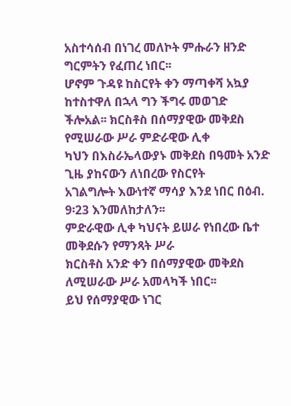አስተሳሰብ በነገረ መለኮት ምሑራን ዘንድ ግርምትን የፈጠረ ነበር፡፡
ሆኖም ጉዳዩ ከስርየት ቀን ማጣቀሻ አኳያ ከተስተዋለ በኋላ ግን ችግሩ መወገድ
ችሎአል፡፡ ክርስቶስ በሰማያዊው መቅደስ የሚሠራው ሥራ ምድራዊው ሊቀ
ካህን በእስራኤላውያኑ መቅደስ በዓመት አንድ ጊዜ ያከናውን ለነበረው የስርየት
አገልግሎት እውነተኛ ማሳያ እንደ ነበር በዕብ. 9፡23 እንመለከታለን፡፡
ምድራዊው ሊቀ ካህናት ይሠራ የነበረው ቤተ መቅደሱን የማንጻት ሥራ
ክርስቶስ አንድ ቀን በሰማያዊው መቅደስ ለሚሠራው ሥራ አመላካች ነበር፡፡
ይህ የሰማያዊው ነገር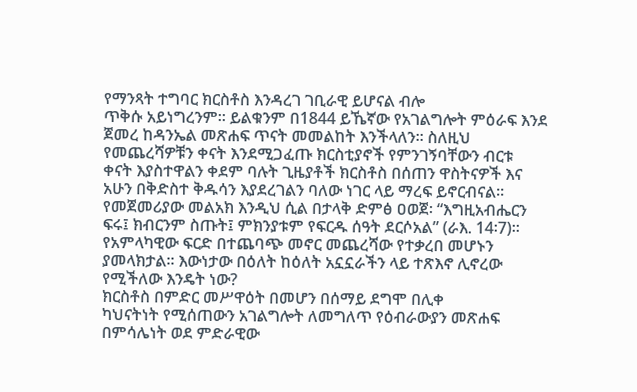የማንጻት ተግባር ክርስቶስ እንዳረገ ገቢራዊ ይሆናል ብሎ
ጥቅሱ አይነግረንም፡፡ ይልቁንም በ1844 ይኼኛው የአገልግሎት ምዕራፍ እንደ
ጀመረ ከዳንኤል መጽሐፍ ጥናት መመልከት እንችላለን፡፡ ስለዚህ
የመጨረሻዎቹን ቀናት እንደሚጋፈጡ ክርስቲያኖች የምንገኝባቸውን ብርቱ
ቀናት እያስተዋልን ቀደም ባሉት ጊዜያቶች ክርስቶስ በሰጠን ዋስትናዎች እና
አሁን በቅድስተ ቅዱሳን እያደረገልን ባለው ነገር ላይ ማረፍ ይኖርብናል፡፡
የመጀመሪያው መልአክ እንዲህ ሲል በታላቅ ድምፅ ዐወጀ፡ “እግዚአብሔርን
ፍሩ፤ ክብርንም ስጡት፤ ምክንያቱም የፍርዱ ሰዓት ደርሶአል” (ራእ. 14፡7)፡፡
የአምላካዊው ፍርድ በተጨባጭ መኖር መጨረሻው የተቃረበ መሆኑን
ያመላክታል፡፡ እውነታው በዕለት ከዕለት አኗኗራችን ላይ ተጽእኖ ሊኖረው
የሚችለው እንዴት ነው?
ክርስቶስ በምድር መሥዋዕት በመሆን በሰማይ ደግሞ በሊቀ
ካህናትነት የሚሰጠውን አገልግሎት ለመግለጥ የዕብራውያን መጽሐፍ
በምሳሌነት ወደ ምድራዊው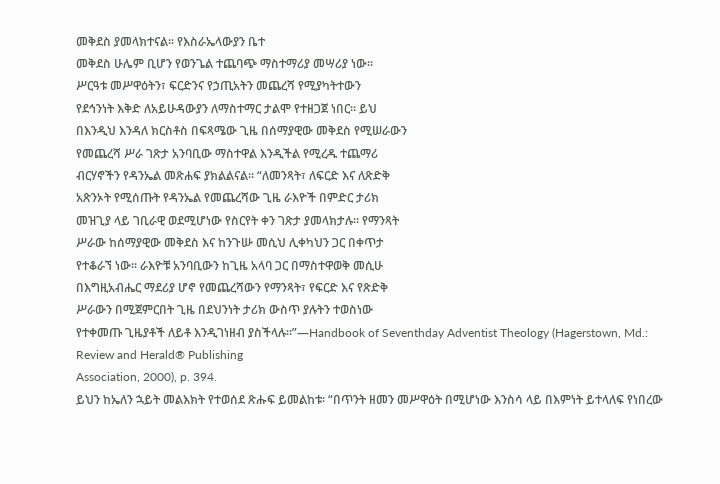መቅደስ ያመላክተናል፡፡ የእስራኤላውያን ቤተ
መቅደስ ሁሌም ቢሆን የወንጌል ተጨባጭ ማስተማሪያ መሣሪያ ነው፡፡
ሥርዓቱ መሥዋዕትን፣ ፍርድንና የኃጢአትን መጨረሻ የሚያካትተውን
የደኅንነት እቅድ ለአይሁዳውያን ለማስተማር ታልሞ የተዘጋጀ ነበር፡፡ ይህ
በእንዲህ እንዳለ ክርስቶስ በፍጻሜው ጊዜ በሰማያዊው መቅደስ የሚሠራውን
የመጨረሻ ሥራ ገጽታ አንባቢው ማስተዋል እንዲችል የሚረዱ ተጨማሪ
ብርሃኖችን የዳንኤል መጽሐፍ ያክልልናል፡፡ “ለመንጻት፣ ለፍርድ እና ለጽድቅ
አጽንኦት የሚሰጡት የዳንኤል የመጨረሻው ጊዜ ራእዮች በምድር ታሪክ
መዝጊያ ላይ ገቢራዊ ወደሚሆነው የስርየት ቀን ገጽታ ያመላክታሉ፡፡ የማንጻት
ሥራው ከሰማያዊው መቅደስ እና ከንጉሡ መሲህ ሊቀካህን ጋር በቀጥታ
የተቆራኘ ነው፡፡ ራእዮቹ አንባቢውን ከጊዜ አላባ ጋር በማስተዋወቅ መሲሁ
በእግዚአብሔር ማደሪያ ሆኖ የመጨረሻውን የማንጻት፣ የፍርድ እና የጽድቅ
ሥራውን በሚጀምርበት ጊዜ በደህንነት ታሪክ ውስጥ ያሉትን ተወስነው
የተቀመጡ ጊዜያቶች ለይቶ እንዲገነዘብ ያስችላሉ፡፡”—Handbook of Seventhday Adventist Theology (Hagerstown, Md.: Review and Herald® Publishing
Association, 2000), p. 394.
ይህን ከኤለን ኋይት መልእክት የተወሰደ ጽሑፍ ይመልከቱ፡ “በጥንት ዘመን መሥዋዕት በሚሆነው እንስሳ ላይ በእምነት ይተላለፍ የነበረው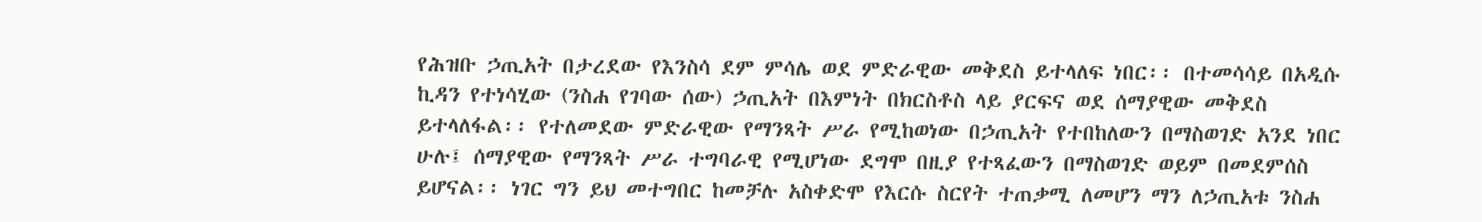የሕዝቡ ኃጢአት በታረደው የእንስሳ ደም ምሳሌ ወደ ምድራዊው መቅደስ ይተላለፍ ነበር፡፡ በተመሳሳይ በአዲሱ ኪዳን የተነሳሂው (ንስሐ የገባው ሰው) ኃጢአት በእምነት በክርስቶስ ላይ ያርፍና ወደ ሰማያዊው መቅደስ ይተላለፋል፡፡ የተለመደው ምድራዊው የማንጻት ሥራ የሚከወነው በኃጢአት የተበከለውን በማስወገድ አንደ ነበር ሁሉ፤ ሰማያዊው የማንጻት ሥራ ተግባራዊ የሚሆነው ደግሞ በዚያ የተጻፈውን በማስወገድ ወይም በመደምሰስ ይሆናል፡፡ ነገር ግን ይህ መተግበር ከመቻሉ አስቀድሞ የእርሱ ስርየት ተጠቃሚ ለመሆን ማን ለኃጢአቱ ንስሐ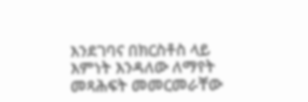እንደገባና በክርስቶስ ላይ እምነት እንዳለው ለማየት መጻሕፍት መመርመራቸው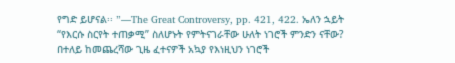የግድ ይሆናል፡፡ ”—The Great Controversy, pp. 421, 422. ኤለን ኋይት “የእርሱ ስርየት ተጠቃሚ” ስለሆኑት የምትናገራቸው ሁለት ነገሮች ምንድን ናቸው? በተለይ ከመጨረሻው ጊዜ ፈተናዎች አኳያ የእነዚህን ነገሮች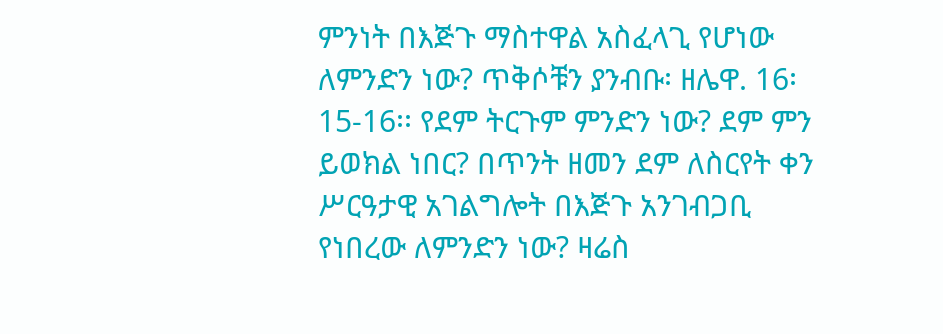ምንነት በእጅጉ ማስተዋል አስፈላጊ የሆነው ለምንድን ነው? ጥቅሶቹን ያንብቡ፡ ዘሌዋ. 16፡15-16፡፡ የደም ትርጉም ምንድን ነው? ደም ምን ይወክል ነበር? በጥንት ዘመን ደም ለስርየት ቀን ሥርዓታዊ አገልግሎት በእጅጉ አንገብጋቢ የነበረው ለምንድን ነው? ዛሬስ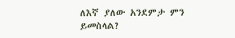ለእኛ ያለው አንደምታ ምን ይመስላል?